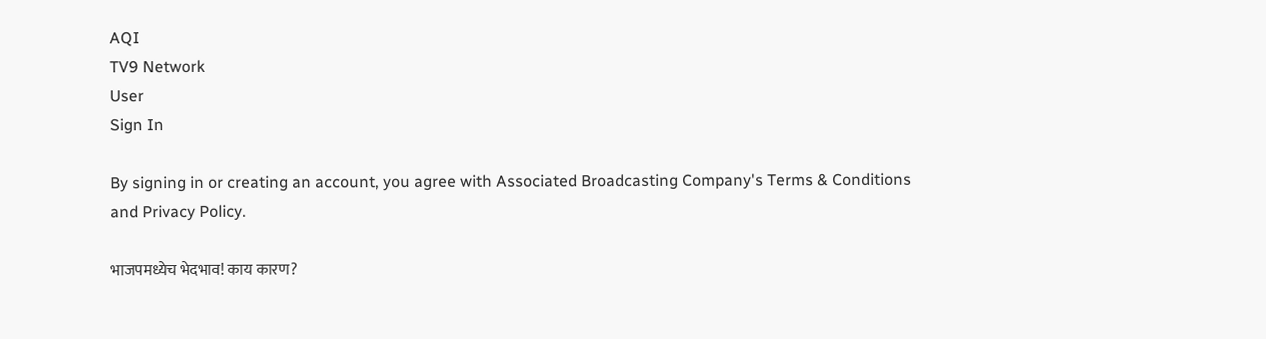AQI
TV9 Network
User
Sign In

By signing in or creating an account, you agree with Associated Broadcasting Company's Terms & Conditions and Privacy Policy.

भाजपमध्येच भेदभाव! काय कारण?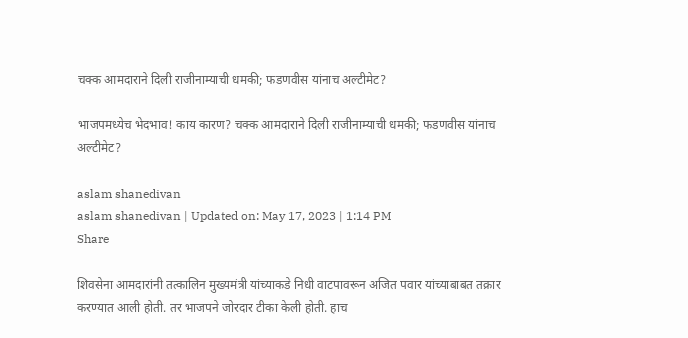चक्क आमदाराने दिली राजीनाम्याची धमकी; फडणवीस यांनाच अल्टीमेट?

भाजपमध्येच भेदभाव! काय कारण? चक्क आमदाराने दिली राजीनाम्याची धमकी; फडणवीस यांनाच अल्टीमेट?

aslam shanedivan
aslam shanedivan | Updated on: May 17, 2023 | 1:14 PM
Share

शिवसेना आमदारांनी तत्कालिन मुख्यमंत्री यांच्याकडे निधी वाटपावरून अजित पवार यांच्याबाबत तक्रार करण्यात आली होती. तर भाजपने जोरदार टीका केली होती. हाच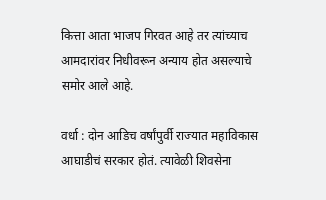कित्ता आता भाजप गिरवत आहे तर त्यांच्याच आमदारांवर निधीवरून अन्याय होत असल्याचे समोर आले आहे.

वर्धा : दोन आडिच वर्षांपुर्वी राज्यात महाविकास आघाडीचं सरकार होतं. त्यावेळी शिवसेना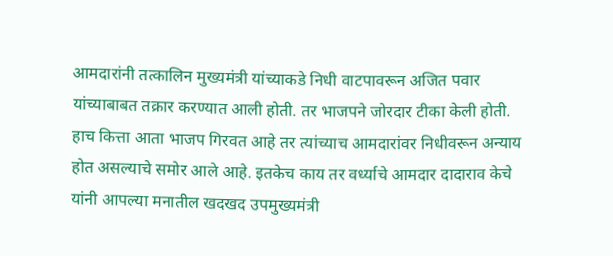आमदारांनी तत्कालिन मुख्यमंत्री यांच्याकडे निधी वाटपावरून अजित पवार यांच्याबाबत तक्रार करण्यात आली होती. तर भाजपने जोरदार टीका केली होती. हाच कित्ता आता भाजप गिरवत आहे तर त्यांच्याच आमदारांवर निधीवरून अन्याय होत असल्याचे समोर आले आहे. इतकेच काय तर वर्ध्याचे आमदार दादाराव केचे यांनी आपल्या मनातील खदखद उपमुख्यमंत्री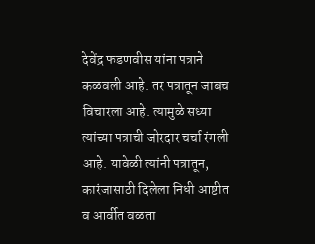देवेंद्र फडणवीस यांना पत्राने कळवली आहे. तर पत्रातून जाबच विचारला आहे. त्यामुळे सध्या त्यांच्या पत्राची जोरदार चर्चा रंगली आहे. यावेळी त्यांनी पत्रातून, कारंजासाठी दिलेला निधी आष्टीत व आर्वीत वळता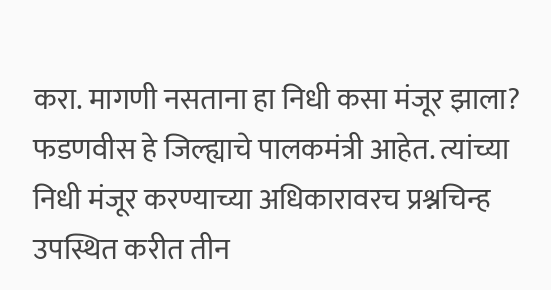करा. मागणी नसताना हा निधी कसा मंजूर झाला? फडणवीस हे जिल्ह्याचे पालकमंत्री आहेत. त्यांच्या निधी मंजूर करण्याच्या अधिकारावरच प्रश्नचिन्ह उपस्थित करीत तीन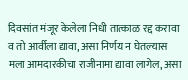दिवसांत मंजूर केलेला निधी तात्काळ रद्द करावा व तो आर्वीला द्यावा, असा निर्णय न घेतल्यास मला आमदारकीचा राजीनामा द्यावा लागेल, असा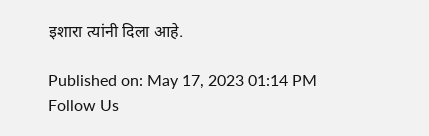इशारा त्यांनी दिला आहे.

Published on: May 17, 2023 01:14 PM
Follow Us